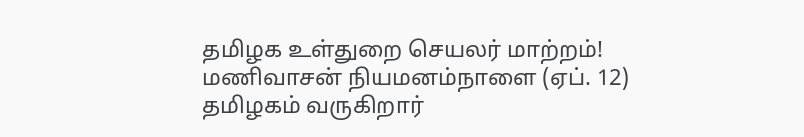தமிழக உள்துறை செயலர் மாற்றம்! மணிவாசன் நியமனம்நாளை (ஏப். 12) தமிழகம் வருகிறார்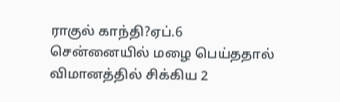ராகுல் காந்தி?ஏப்.6 சென்னையில் மழை பெய்ததால் விமானத்தில் சிக்கிய 2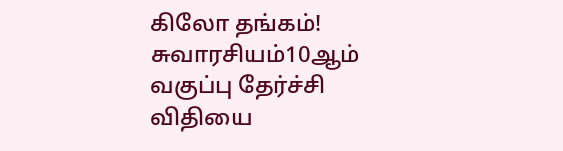கிலோ தங்கம்! சுவாரசியம்10ஆம் வகுப்பு தேர்ச்சி விதியை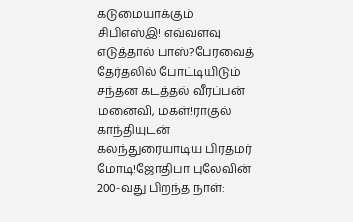கடுமையாக்கும் சிபிஎஸ்இ! எவ்வளவு எடுத்தால் பாஸ்?பேரவைத் தேர்தலில் போட்டியிடும் சந்தன கடத்தல் வீரப்பன் மனைவி, மகள்!ராகுல் காந்தியுடன் கலந்துரையாடிய பிரதமர் மோடி!ஜோதிபா புலேவின் 200-வது பிறந்த நாள்: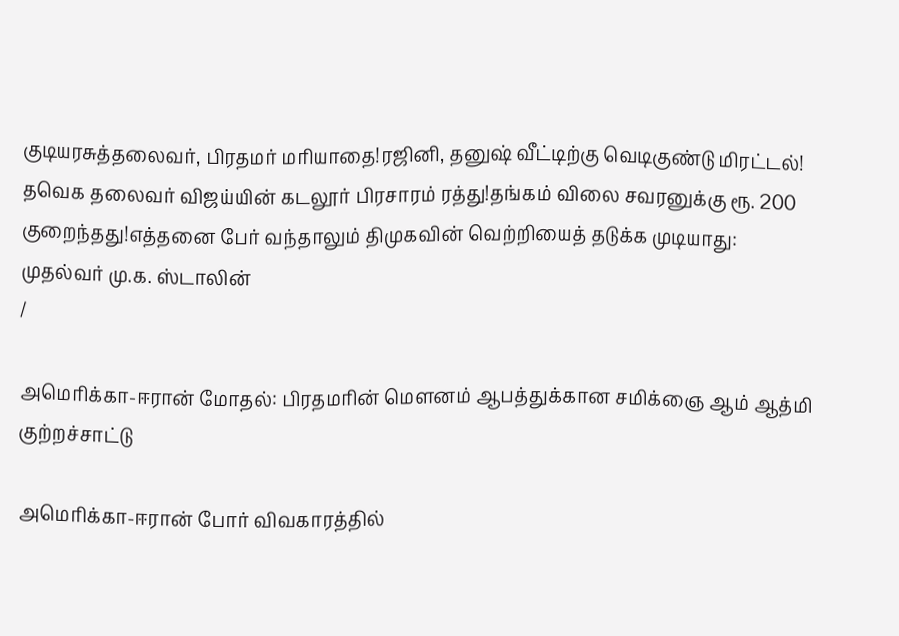குடியரசுத்தலைவர், பிரதமர் மரியாதை!ரஜினி, தனுஷ் வீட்டிற்கு வெடிகுண்டு மிரட்டல்! தவெக தலைவர் விஜய்யின் கடலூர் பிரசாரம் ரத்து!தங்கம் விலை சவரனுக்கு ரூ. 200 குறைந்தது!எத்தனை பேர் வந்தாலும் திமுகவின் வெற்றியைத் தடுக்க முடியாது: முதல்வர் மு.க. ஸ்டாலின்
/

அமெரிக்கா-ஈரான் மோதல்: பிரதமரின் மெளனம் ஆபத்துக்கான சமிக்ஞை ஆம் ஆத்மி குற்றச்சாட்டு

அமெரிக்கா-ஈரான் போர் விவகாரத்தில்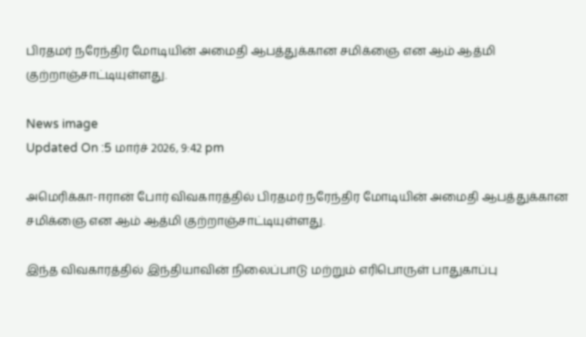பிரதமர் நரேந்திர மோடியின் அமைதி ஆபத்துக்கான சமிக்ஞை என ஆம் ஆத்மி குற்றாஞ்சாட்டியுள்ளது.

News image
Updated On :5 மார்ச் 2026, 9:42 pm

அமெரிக்கா-ஈரான் போர் விவகாரத்தில் பிரதமர் நரேந்திர மோடியின் அமைதி ஆபத்துக்கான சமிக்ஞை என ஆம் ஆத்மி குற்றாஞ்சாட்டியுள்ளது.

இந்த விவகாரத்தில் இந்தியாவின் நிலைப்பாடு மற்றும் எரிபொருள் பாதுகாப்பு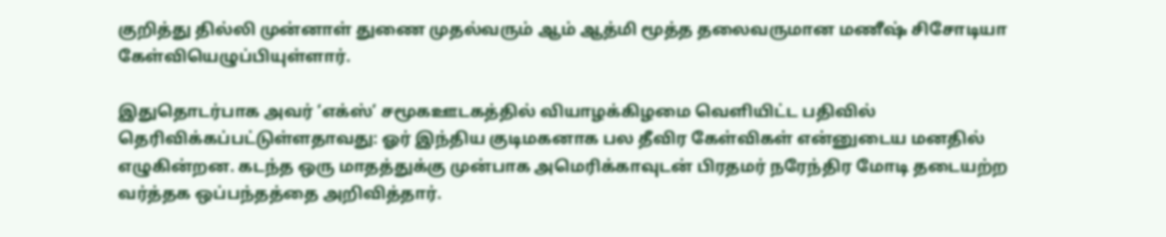குறித்து தில்லி முன்னாள் துணை முதல்வரும் ஆம் ஆத்மி மூத்த தலைவருமான மணீஷ் சிசோடியா கேள்வியெழுப்பியுள்ளார்.

இதுதொடர்பாக அவர் ‘எக்ஸ்’ சமூகஊடகத்தில் வியாழக்கிழமை வெளியிட்ட பதிவில் தெரிவிக்கப்பட்டுள்ளதாவது: ஓர் இந்திய குடிமகனாக பல தீவிர கேள்விகள் என்னுடைய மனதில் எழுகின்றன. கடந்த ஒரு மாதத்துக்கு முன்பாக அமெரிக்காவுடன் பிரதமர் நரேந்திர மோடி தடையற்ற வர்த்தக ஒப்பந்தத்தை அறிவித்தார்.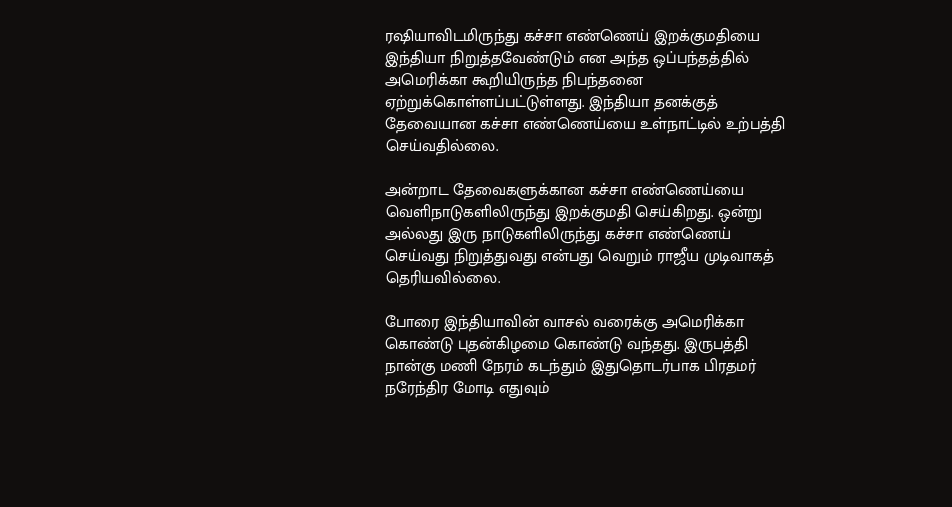ரஷியாவிடமிருந்து கச்சா எண்ணெய் இறக்குமதியை இந்தியா நிறுத்தவேண்டும் என அந்த ஒப்பந்தத்தில் அமெரிக்கா கூறியிருந்த நிபந்தனை ஏற்றுக்கொள்ளப்பட்டுள்ளது. இந்தியா தனக்குத் தேவையான கச்சா எண்ணெய்யை உள்நாட்டில் உற்பத்தி செய்வதில்லை.

அன்றாட தேவைகளுக்கான கச்சா எண்ணெய்யை வெளிநாடுகளிலிருந்து இறக்குமதி செய்கிறது. ஒன்று அல்லது இரு நாடுகளிலிருந்து கச்சா எண்ணெய் செய்வது நிறுத்துவது என்பது வெறும் ராஜீய முடிவாகத் தெரியவில்லை.

போரை இந்தியாவின் வாசல் வரைக்கு அமெரிக்கா கொண்டு புதன்கிழமை கொண்டு வந்தது. இருபத்தி நான்கு மணி நேரம் கடந்தும் இதுதொடர்பாக பிரதமர் நரேந்திர மோடி எதுவும்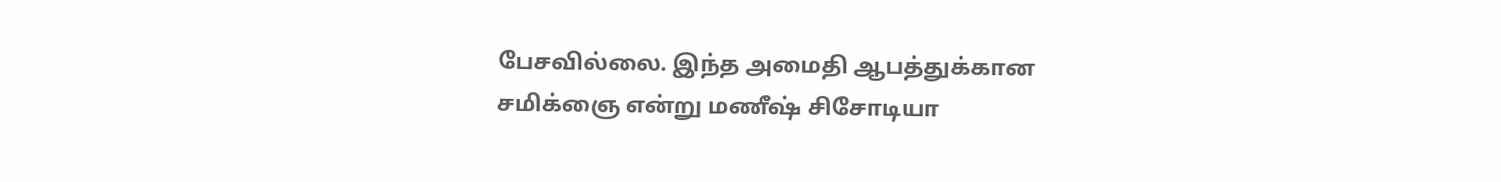பேசவில்லை. இந்த அமைதி ஆபத்துக்கான சமிக்ஞை என்று மணீஷ் சிசோடியா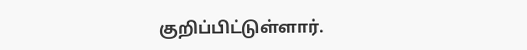குறிப்பிட்டுள்ளார்.